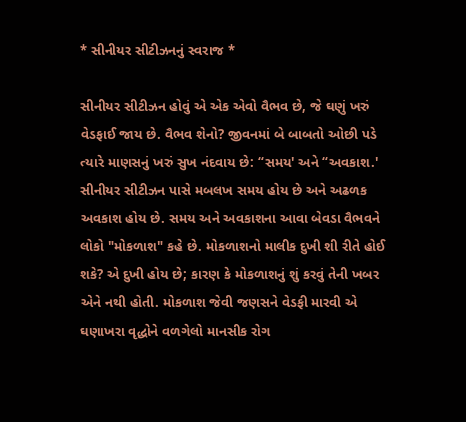* સીનીયર સીટીઝનનું સ્વરાજ *

સીનીયર સીટીઝન હોવું એ એક એવો વૈભવ છે, જે ઘણું ખરું વેડફાઈ જાય છે. વૈભવ શેનો? જીવનમાં બે બાબતો ઓછી પડે ત્યારે માણસનું ખરું સુખ નંદવાય છે: “સમય' અને “અવકાશ.' સીનીયર સીટીઝન પાસે મબલખ સમય હોય છે અને અઢળક અવકાશ હોય છે. સમય અને અવકાશના આવા બેવડા વૈભવને લોકો "મોકળાશ" કહે છે. મોકળાશનો માલીક દુખી શી રીતે હોઈ શકે? એ દુખી હોય છે; કારણ કે મોકળાશનું શું કરવું તેની ખબર એને નથી હોતી. મોકળાશ જેવી જણસને વેડફી મારવી એ ઘણાખરા વૃદ્ધોને વળગેલો માનસીક રોગ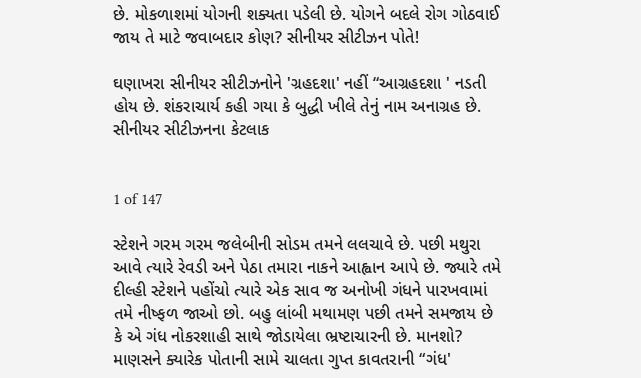છે. મોકળાશમાં યોગની શક્યતા પડેલી છે. યોગને બદલે રોગ ગોઠવાઈ જાય તે માટે જવાબદાર કોણ? સીનીયર સીટીઝન પોતે!

ઘણાખરા સીનીયર સીટીઝનોને 'ગ્રહદશા' નહીં “આગ્રહદશા ' નડતી હોય છે. શંકરાચાર્ય કહી ગયા કે બુદ્ધી ખીલે તેનું નામ અનાગ્રહ છે. સીનીયર સીટીઝનના કેટલાક


1 of 147

સ્ટેશને ગરમ ગરમ જલેબીની સોડમ તમને લલચાવે છે. પછી મથુરા આવે ત્યારે રેવડી અને પેઠા તમારા નાકને આહ્વાન આપે છે. જ્યારે તમે દીલ્હી સ્ટેશને પહોંચો ત્યારે એક સાવ જ અનોખી ગંધને પારખવામાં તમે નીષ્ફળ જાઓ છો. બહુ લાંબી મથામણ પછી તમને સમજાય છે કે એ ગંધ નોકરશાહી સાથે જોડાયેલા ભ્રષ્ટાચારની છે. માનશો? માણસને ક્યારેક પોતાની સામે ચાલતા ગુપ્ત કાવતરાની “ગંધ'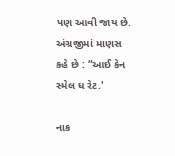પણ આવી જાય છે. અંગ્રજીમાં માણસ કહે છે : “આઈ કેન સ્મેલ ધ રેટ.'

નાક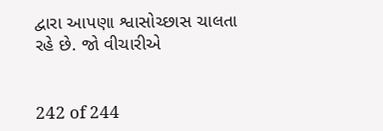દ્વારા આપણા શ્વાસોચ્છાસ ચાલતા રહે છે. જો વીચારીએ


242 of 244